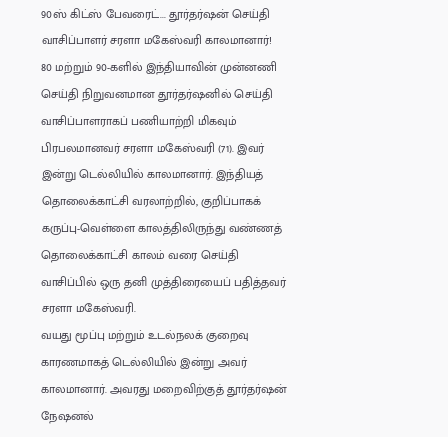90ஸ் கிட்ஸ் பேவரைட்... தூர்தர்ஷன் செய்தி வாசிப்பாளர் சரளா மகேஸ்வரி காலமானார்!
80 மற்றும் 90-களில் இந்தியாவின் முன்னணி செய்தி நிறுவனமான தூர்தர்ஷனில் செய்தி வாசிப்பாளராகப் பணியாற்றி மிகவும் பிரபலமானவர் சரளா மகேஸ்வரி (71). இவர் இன்று டெல்லியில் காலமானார். இந்தியத் தொலைக்காட்சி வரலாற்றில், குறிப்பாகக் கருப்பு-வெள்ளை காலத்திலிருந்து வண்ணத் தொலைக்காட்சி காலம் வரை செய்தி வாசிப்பில் ஒரு தனி முத்திரையைப் பதித்தவர் சரளா மகேஸ்வரி.
வயது மூப்பு மற்றும் உடல்நலக் குறைவு காரணமாகத் டெல்லியில் இன்று அவர் காலமானார். அவரது மறைவிற்குத் தூர்தர்ஷன் நேஷனல்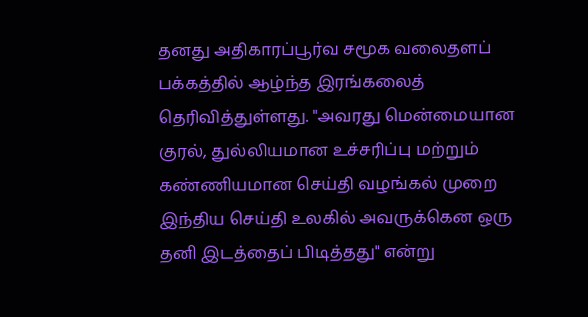தனது அதிகாரப்பூர்வ சமூக வலைதளப் பக்கத்தில் ஆழ்ந்த இரங்கலைத் தெரிவித்துள்ளது. "அவரது மென்மையான குரல், துல்லியமான உச்சரிப்பு மற்றும் கண்ணியமான செய்தி வழங்கல் முறை இந்திய செய்தி உலகில் அவருக்கென ஒரு தனி இடத்தைப் பிடித்தது" என்று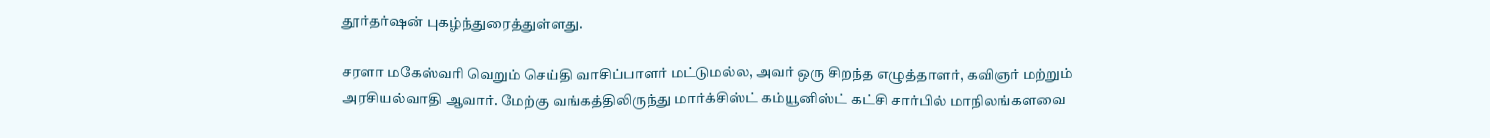தூர்தர்ஷன் புகழ்ந்துரைத்துள்ளது.

சரளா மகேஸ்வரி வெறும் செய்தி வாசிப்பாளர் மட்டுமல்ல, அவர் ஒரு சிறந்த எழுத்தாளர், கவிஞர் மற்றும் அரசியல்வாதி ஆவார். மேற்கு வங்கத்திலிருந்து மார்க்சிஸ்ட் கம்யூனிஸ்ட் கட்சி சார்பில் மாநிலங்களவை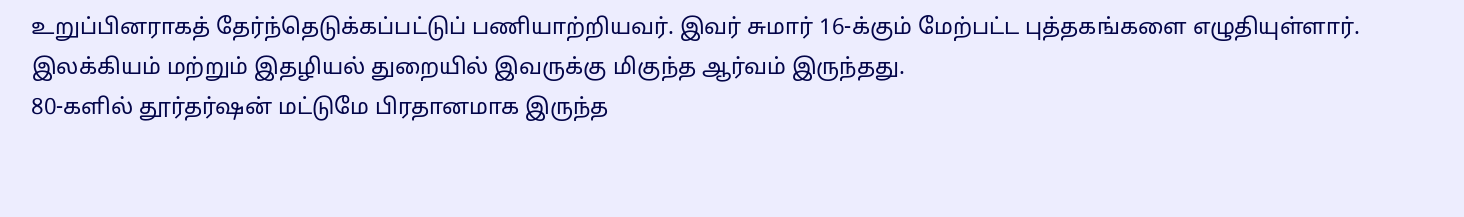உறுப்பினராகத் தேர்ந்தெடுக்கப்பட்டுப் பணியாற்றியவர். இவர் சுமார் 16-க்கும் மேற்பட்ட புத்தகங்களை எழுதியுள்ளார். இலக்கியம் மற்றும் இதழியல் துறையில் இவருக்கு மிகுந்த ஆர்வம் இருந்தது.
80-களில் தூர்தர்ஷன் மட்டுமே பிரதானமாக இருந்த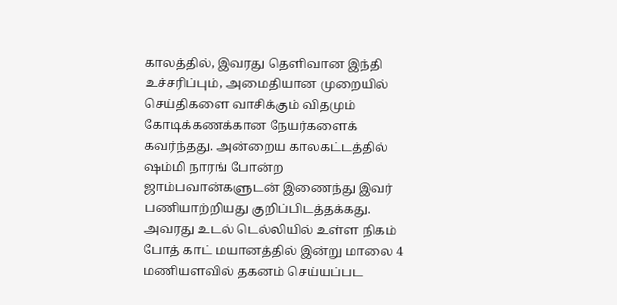காலத்தில், இவரது தெளிவான இந்தி உச்சரிப்பும், அமைதியான முறையில் செய்திகளை வாசிக்கும் விதமும் கோடிக்கணக்கான நேயர்களைக் கவர்ந்தது. அன்றைய காலகட்டத்தில் ஷம்மி நாரங் போன்ற ஜாம்பவான்களுடன் இணைந்து இவர் பணியாற்றியது குறிப்பிடத்தக்கது.
அவரது உடல் டெல்லியில் உள்ள நிகம் போத் காட் மயானத்தில் இன்று மாலை 4 மணியளவில் தகனம் செய்யப்பட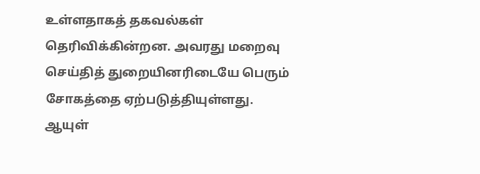உள்ளதாகத் தகவல்கள் தெரிவிக்கின்றன. அவரது மறைவு செய்தித் துறையினரிடையே பெரும் சோகத்தை ஏற்படுத்தியுள்ளது.
ஆயுள்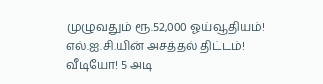முழுவதும் ரூ.52,000 ஓய்வூதியம்! எல்.ஐ.சி.யின் அசத்தல் திட்டம்!
வீடியோ! 5 அடி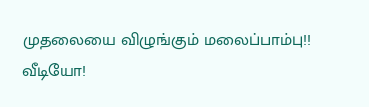முதலையை விழுங்கும் மலைப்பாம்பு!!
வீடியோ!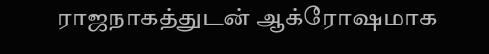ராஜநாகத்துடன் ஆக்ரோஷமாக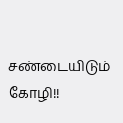சண்டையிடும் கோழி!!